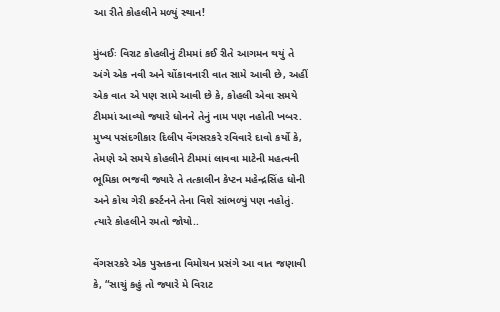આ રીતે કોહલીને મળ્યું સ્થાન!

મુંબઈઃ વિરાટ કોહલીનું ટીમમાં કઈ રીતે આગમન થયું તે અંગે એક નવી અને ચોંકાવનારી વાત સામે આવી છે, અહીં એક વાત એ પણ સામે આવી છે કે, કોહલી એવા સમયે ટીમમાં આવ્યો જ્યારે ધોનને તેનું નામ પણ નહોતી ખબર. મુખ્ય પસંદગીકાર દિલીપ વેંગસરકરે રવિવારે દાવો કર્યો કે, તેમણે એ સમયે કોહલીને ટીમમાં લાવવા માટેની મહત્વની ભૂમિકા ભજવી જ્યારે તે તત્કાલીન કેપ્ટન મહેન્દ્રસિંહ ધોની અને કોચ ગેરી ક્રર્સ્ટનને તેના વિશે સાંભળ્યું પણ નહોતું.
ત્યારે કોહલીને રમતો જોયો..

વેંગસરકરે એક પુસ્તકના વિમોચન પ્રસંગે આ વાત જણાવી કે, “સાચું કહું તો જ્યારે મે વિરાટ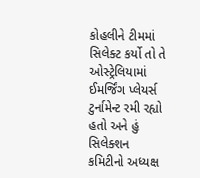કોહલીને ટીમમાં સિલેક્ટ કર્યો તો તે ઓસ્ટ્રેલિયામાં ઈમર્જિંગ પ્લેયર્સ ટુર્નામેન્ટ રમી રહ્યો હતો અને હું સિલેક્શન કમિટીનો અધ્યક્ષ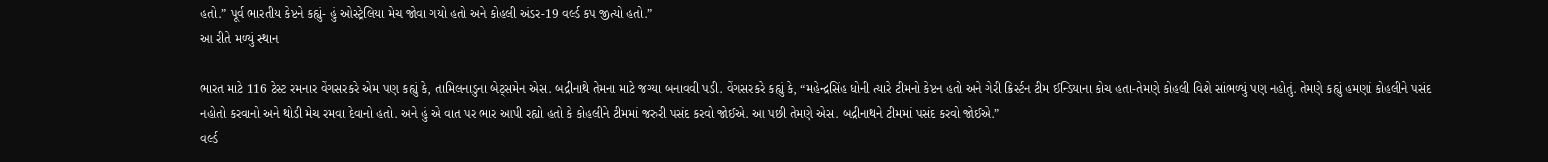હતો.” પૂર્વ ભારતીય કેપ્ટને કહ્યું- હું ઓસ્ટ્રેલિયા મેચ જોવા ગયો હતો અને કોહલી અંડર-19 વર્લ્ડ કપ જીત્યો હતો.”
આ રીતે મળ્યું સ્થાન

ભારત માટે 116 ટેસ્ટ રમનાર વેંગસરકરે એમ પણ કહ્યું કે, તામિલનાડુના બેટ્સમેન એસ. બદ્રીનાથે તેમના માટે જગ્યા બનાવવી પડી. વેંગસરકરે કહ્યું કે, “મહેન્દ્રસિંહ ધોની ત્યારે ટીમનો કેપ્ટન હતો અને ગેરી ક્રિર્સ્ટન ટીમ ઈન્ડિયાના કોચ હતા-તેમણે કોહલી વિશે સાંભળ્યું પણ નહોતું. તેમણે કહ્યું હમણાં કોહલીને પસંદ નહોતો કરવાનો અને થોડી મેચ રમવા દેવાનો હતો. અને હું એ વાત પર ભાર આપી રહ્યો હતો કે કોહલીને ટીમમાં જરુરી પસંદ કરવો જોઈએ. આ પછી તેમણે એસ. બદ્રીનાથને ટીમમાં પસંદ કરવો જોઈએ.”
વર્લ્ડ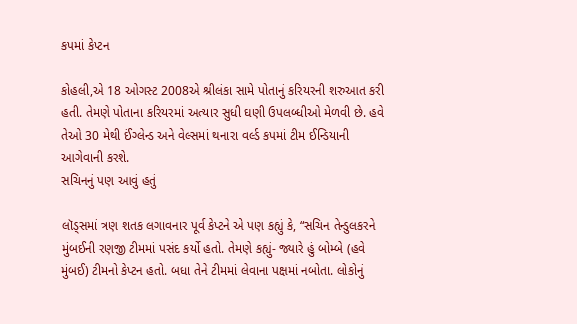કપમાં કેપ્ટન

કોહલી,એ 18 ઓગસ્ટ 2008એ શ્રીલંકા સામે પોતાનું કરિયરની શરુઆત કરી હતી. તેમણે પોતાના કરિયરમાં અત્યાર સુધી ઘણી ઉપલબ્ધીઓ મેળવી છે. હવે તેઓ 30 મેથી ઈંગ્લેન્ડ અને વેલ્સમાં થનારા વર્લ્ડ કપમાં ટીમ ઈન્ડિયાની આગેવાની કરશે.
સચિનનું પણ આવું હતું

લૉડ્સમાં ત્રણ શતક લગાવનાર પૂર્વ કેપ્ટને એ પણ કહ્યું કે, “સચિન તેન્ડુલકરને મુંબઈની રણજી ટીમમાં પસંદ કર્યો હતો. તેમણે કહ્યું- જ્યારે હું બોમ્બે (હવે મુંબઈ) ટીમનો કેપ્ટન હતો. બધા તેને ટીમમાં લેવાના પક્ષમાં નબોતા. લોકોનું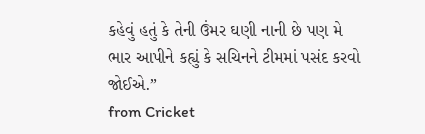કહેવું હતું કે તેની ઉંમર ઘણી નાની છે પણ મે ભાર આપીને કહ્યું કે સચિનને ટીમમાં પસંદ કરવો જોઈએ.”
from Cricket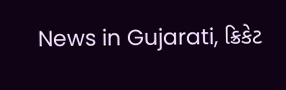News in Gujarati, ક્રિકેટ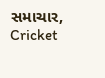સમાચાર, Cricket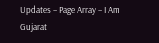Updates – Page Array – I Am Gujarat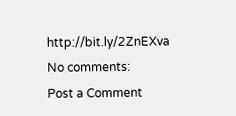http://bit.ly/2ZnEXva
No comments:
Post a Comment